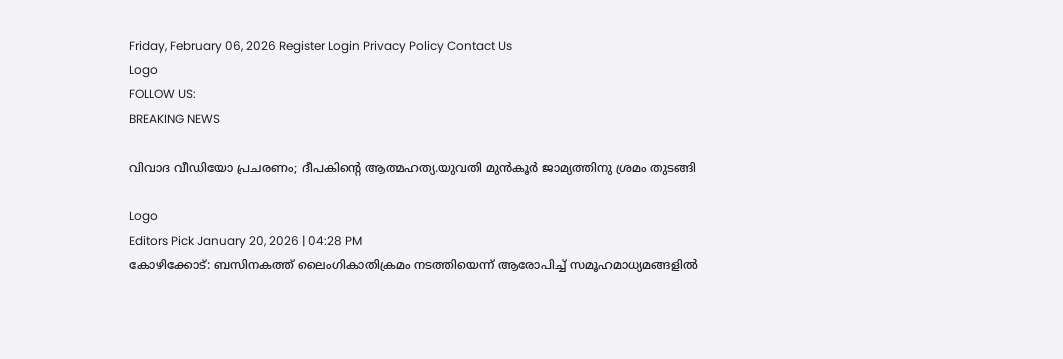Friday, February 06, 2026 Register Login Privacy Policy Contact Us
Logo
FOLLOW US:
BREAKING NEWS

വിവാദ വീഡിയോ പ്രചരണം; ദീപകിന്റെ ആത്മഹത്യ.യുവതി മുൻകൂര്‍ ജാമ്യത്തിനു ശ്രമം തുടങ്ങി

Logo
Editors Pick January 20, 2026 | 04:28 PM
കോഴിക്കോട്: ബസിനകത്ത് ലൈംഗികാതിക്രമം നടത്തിയെന്ന് ആരോപിച്ച് സമൂഹമാധ്യമങ്ങളിൽ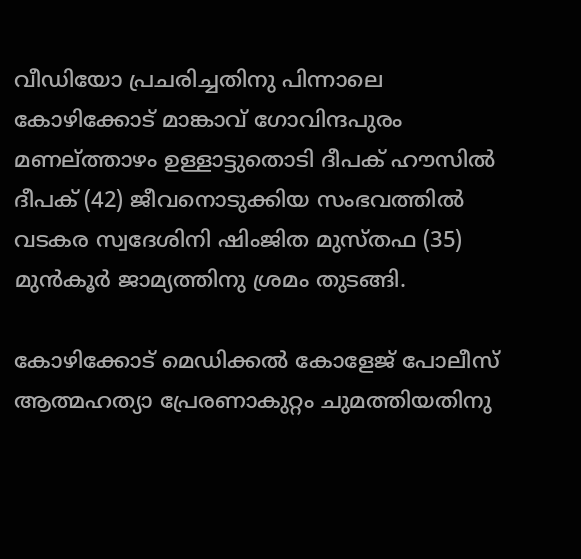വീഡിയോ പ്രചരിച്ചതിനു പിന്നാലെ കോഴിക്കോട് മാങ്കാവ് ഗോവിന്ദപുരം മണല്ത്താഴം ഉള്ളാട്ടുതൊടി ദീപക് ഹൗസിൽ ദീപക് (42) ജീവനൊടുക്കിയ സംഭവത്തിൽ വടകര സ്വദേശിനി ഷിംജിത മുസ്തഫ (35) മുൻകൂർ ജാമ്യത്തിനു ശ്രമം തുടങ്ങി.

കോഴിക്കോട് മെഡിക്കൽ കോളേജ് പോലീസ് ആത്മഹത്യാ പ്രേരണാകുറ്റം ചുമത്തിയതിനു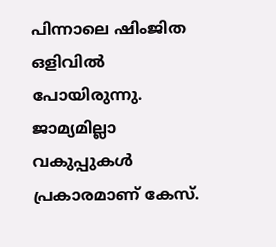പിന്നാലെ ഷിംജിത ഒളിവില്‍ പോയിരുന്നു. ജാമ്യമില്ലാ വകുപ്പുകൾ പ്രകാരമാണ് കേസ്.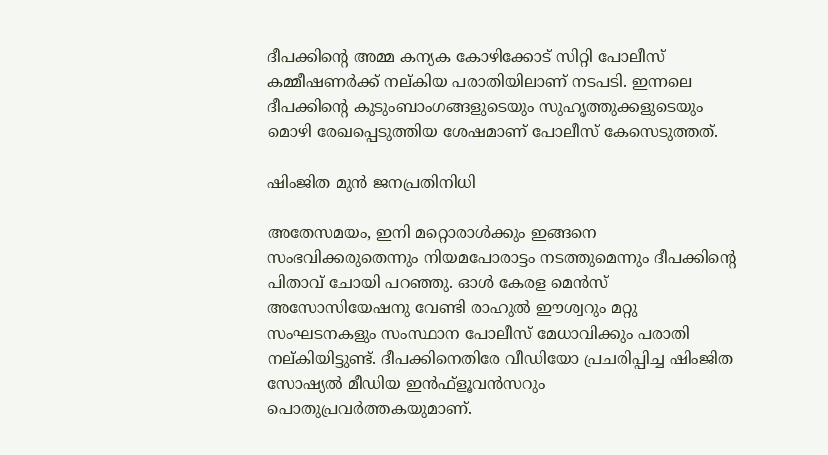ദീപക്കിന്റെ അമ്മ കന്യക കോഴിക്കോട് സിറ്റി പോലീസ് കമ്മീഷണർക്ക് നല്കിയ പരാതിയിലാണ് നടപടി. ഇന്നലെ ദീപക്കിന്റെ കുടുംബാംഗങ്ങളുടെയും സുഹൃത്തുക്കളുടെയും മൊഴി രേഖപ്പെടുത്തിയ ശേഷമാണ് പോലീസ് കേസെടുത്തത്.

ഷിംജിത മുൻ ജനപ്രതിനിധി

അതേസമയം, ഇനി മറ്റൊരാൾക്കും ഇങ്ങനെ സംഭവിക്കരുതെന്നും നിയമപോരാട്ടം നടത്തുമെന്നും ദീപക്കിന്റെ പിതാവ് ചോയി പറഞ്ഞു. ഓൾ കേരള മെൻസ് അസോസിയേഷനു വേണ്ടി രാഹുൽ ഈശ്വറും മറ്റു സംഘടനകളും സംസ്ഥാന പോലീസ് മേധാവിക്കും പരാതി നല്കിയിട്ടുണ്ട്. ദീപക്കിനെതിരേ വീഡിയോ പ്രചരിപ്പിച്ച ഷിംജിത സോഷ്യൽ മീഡിയ ഇൻഫ്ളൂവൻസറും പൊതുപ്രവർത്തകയുമാണ്.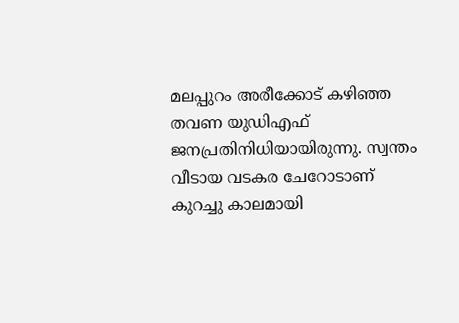മലപ്പുറം അരീക്കോട് കഴിഞ്ഞ തവണ യുഡിഎഫ് ജനപ്രതിനിധിയായിരുന്നു. സ്വന്തം വീടായ വടകര ചേറോടാണ് കുറച്ചു കാലമായി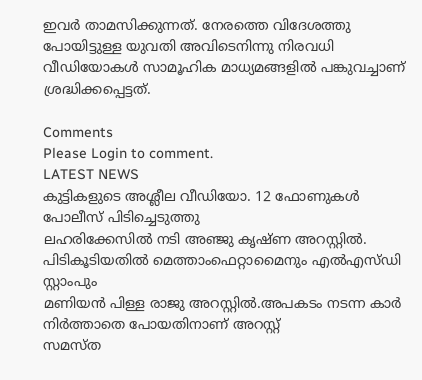ഇവർ താമസിക്കുന്നത്. നേരത്തെ വിദേശത്തു പോയിട്ടുള്ള യുവതി അവിടെനിന്നു നിരവധി വീഡിയോകൾ സാമൂഹിക മാധ്യമങ്ങളിൽ പങ്കുവച്ചാണ് ശ്രദ്ധിക്കപ്പെട്ടത്.

Comments
Please Login to comment.
LATEST NEWS
കുട്ടികളുടെ അശ്ലീല വീഡിയോ. 12 ഫോണുകൾ പോലീസ് പിടിച്ചെടുത്തു
ലഹരിക്കേസിൽ നടി അഞ്ജു കൃഷ്ണ അറസ്റ്റിൽ. പിടികൂടിയതില്‍ മെത്താംഫെറ്റാമൈനും എല്‍എസ്‌ഡി സ്റ്റാംപും
മണിയൻ പിള്ള രാജു അറസ്റ്റിൽ.അപകടം നടന്ന കാർ നിർത്താതെ പോയതിനാണ് അറസ്റ്റ്
സമസ്ത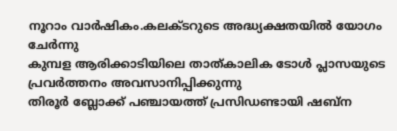നൂറാം വാർഷികം.കലക്ടറുടെ അദ്ധ്യക്ഷതയിൽ യോഗം ചേർന്നു
കുമ്പള ആരിക്കാടിയിലെ താത്കാലിക ടോള്‍ പ്ലാസയുടെ പ്രവര്‍ത്തനം അവസാനിപ്പിക്കുന്നു
തിരൂർ ബ്ലോക്ക് പഞ്ചായത്ത് പ്രസിഡണ്ടായി ഷബ്ന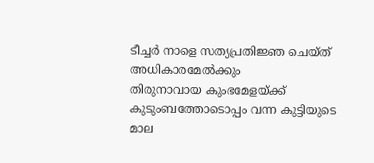ടീച്ചർ നാളെ സത്യപ്രതിജ്ഞ ചെയ്ത് അധികാരമേൽക്കും
തിരുനാവായ കുംഭമേളയ്ക്ക് കുടുംബത്തോടൊപ്പം വന്ന കുട്ടിയുടെ മാല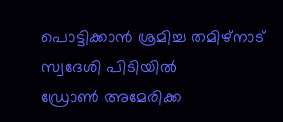പൊട്ടിക്കാൻ ശ്രമിച്ച തമിഴ്നാട് സ്വദേശി പിടിയിൽ
ഡ്രോൺ അമേരിക്ക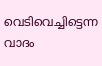വെടിവെച്ചിട്ടെന്ന വാദം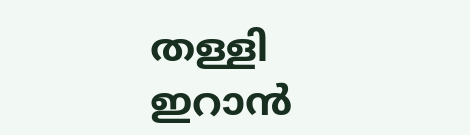തള്ളി ഇറാൻ